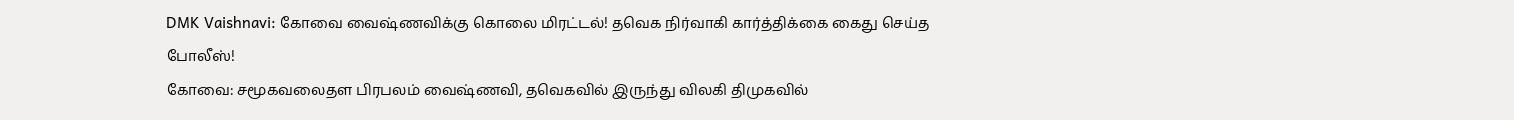DMK Vaishnavi: கோவை வைஷ்ணவிக்கு கொலை மிரட்டல்! தவெக நிர்வாகி கார்த்திக்கை கைது செய்த போலீஸ்!
கோவை: சமூகவலைதள பிரபலம் வைஷ்ணவி, தவெகவில் இருந்து விலகி திமுகவில்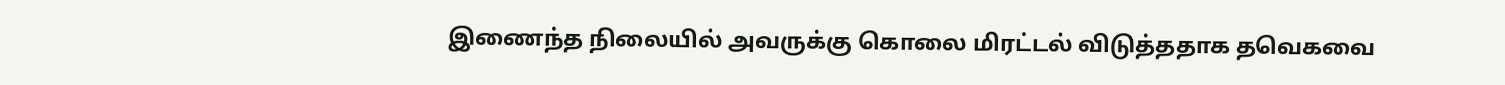இணைந்த நிலையில் அவருக்கு கொலை மிரட்டல் விடுத்ததாக தவெகவை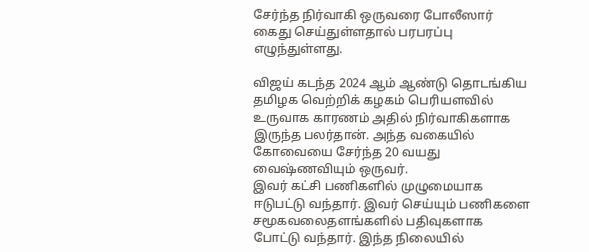சேர்ந்த நிர்வாகி ஒருவரை போலீஸார் கைது செய்துள்ளதால் பரபரப்பு எழுந்துள்ளது.

விஜய் கடந்த 2024 ஆம் ஆண்டு தொடங்கிய தமிழக வெற்றிக் கழகம் பெரியளவில் உருவாக காரணம் அதில் நிர்வாகிகளாக இருந்த பலர்தான். அந்த வகையில் கோவையை சேர்ந்த 20 வயது வைஷ்ணவியும் ஒருவர்.
இவர் கட்சி பணிகளில் முழுமையாக ஈடுபட்டு வந்தார். இவர் செய்யும் பணிகளை சமூகவலைதளங்களில் பதிவுகளாக போட்டு வந்தார். இந்த நிலையில்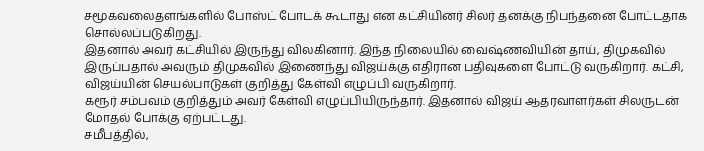சமூகவலைதளங்களில் போஸ்ட் போடக் கூடாது என கட்சியினர் சிலர் தனக்கு நிபந்தனை போட்டதாக சொல்லப்படுகிறது.
இதனால் அவர் கட்சியில் இருந்து விலகினார். இந்த நிலையில் வைஷ்ணவியின் தாய், திமுகவில் இருப்பதால் அவரும் திமுகவில் இணைந்து விஜய்க்கு எதிரான பதிவுகளை போட்டு வருகிறார். கட்சி, விஜய்யின் செயல்பாடுகள் குறித்து கேள்வி எழுப்பி வருகிறார்.
கரூர் சம்பவம் குறித்தும் அவர் கேள்வி எழுப்பியிருந்தார். இதனால் விஜய் ஆதரவாளர்கள் சிலருடன் மோதல் போக்கு ஏற்பட்டது.
சமீபத்தில்,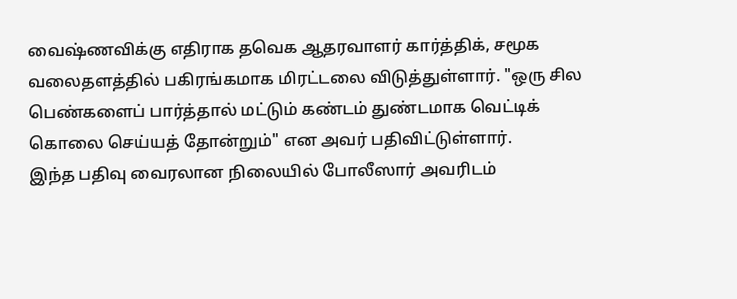வைஷ்ணவிக்கு எதிராக தவெக ஆதரவாளர் கார்த்திக், சமூக வலைதளத்தில் பகிரங்கமாக மிரட்டலை விடுத்துள்ளார். "ஒரு சில பெண்களைப் பார்த்தால் மட்டும் கண்டம் துண்டமாக வெட்டிக் கொலை செய்யத் தோன்றும்" என அவர் பதிவிட்டுள்ளார்.
இந்த பதிவு வைரலான நிலையில் போலீஸார் அவரிடம்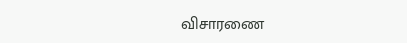விசாரணை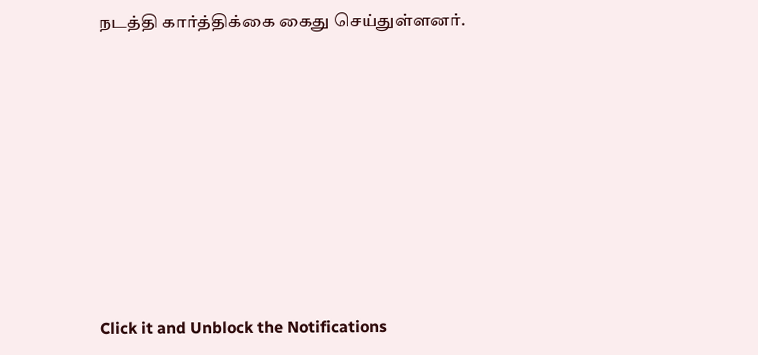நடத்தி கார்த்திக்கை கைது செய்துள்ளனர்.












Click it and Unblock the Notifications